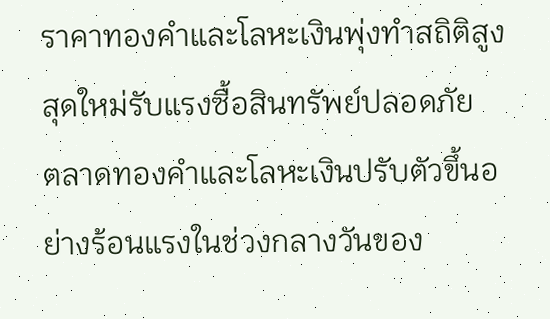ราคาทองคำและโลหะเงินพุ่งทำสถิติสูงสุดใหม่รับแรงซื้อสินทรัพย์ปลอดภัย
ตลาดทองคำและโลหะเงินปรับตัวขึ้นอย่างร้อนแรงในช่วงกลางวันของ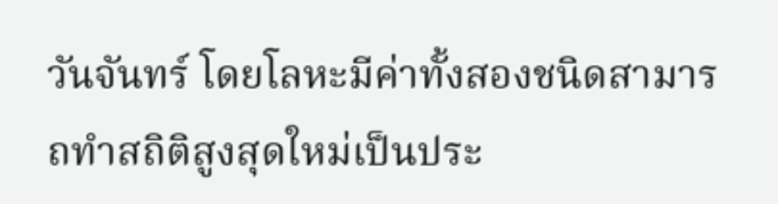วันจันทร์ โดยโลหะมีค่าทั้งสองชนิดสามารถทำสถิติสูงสุดใหม่เป็นประ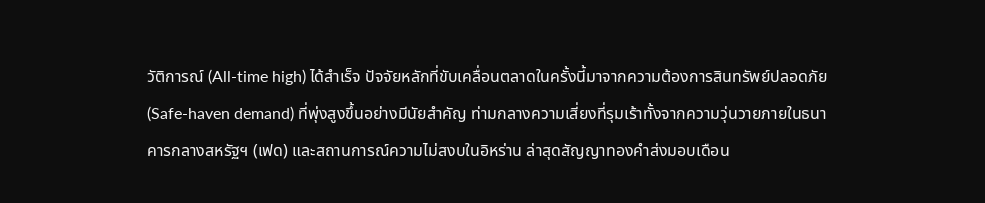วัติการณ์ (All-time high) ได้สำเร็จ ปัจจัยหลักที่ขับเคลื่อนตลาดในครั้งนี้มาจากความต้องการสินทรัพย์ปลอดภัย (Safe-haven demand) ที่พุ่งสูงขึ้นอย่างมีนัยสำคัญ ท่ามกลางความเสี่ยงที่รุมเร้าทั้งจากความวุ่นวายภายในธนาคารกลางสหรัฐฯ (เฟด) และสถานการณ์ความไม่สงบในอิหร่าน ล่าสุดสัญญาทองคำส่งมอบเดือน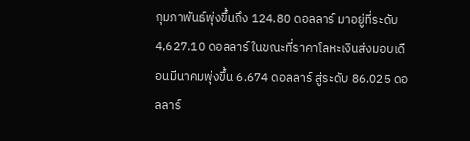กุมภาพันธ์พุ่งขึ้นถึง 124.80 ดอลลาร์ มาอยู่ที่ระดับ 4,627.10 ดอลลาร์ ในขณะที่ราคาโลหะเงินส่งมอบเดือนมีนาคมพุ่งขึ้น 6.674 ดอลลาร์ สู่ระดับ 86.025 ดอลลาร์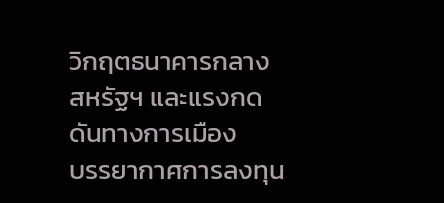วิกฤตธนาคารกลางสหรัฐฯ และแรงกดดันทางการเมือง
บรรยากาศการลงทุน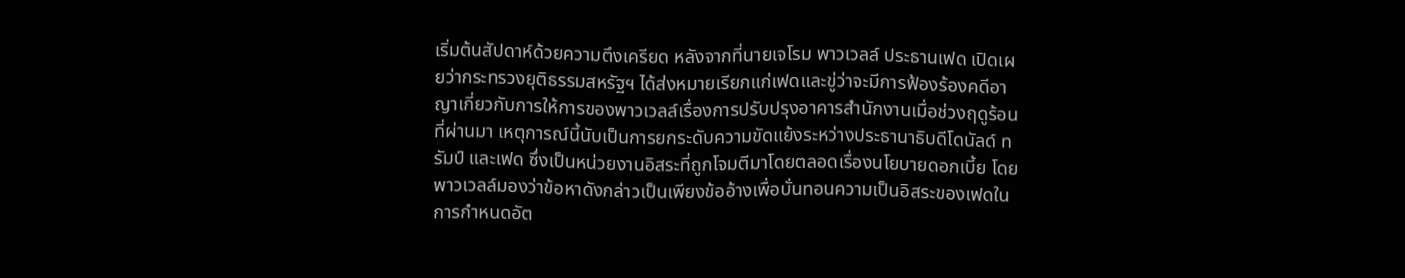เริ่มต้นสัปดาห์ด้วยความตึงเครียด หลังจากที่นายเจโรม พาวเวลล์ ประธานเฟด เปิดเผยว่ากระทรวงยุติธรรมสหรัฐฯ ได้ส่งหมายเรียกแก่เฟดและขู่ว่าจะมีการฟ้องร้องคดีอาญาเกี่ยวกับการให้การของพาวเวลล์เรื่องการปรับปรุงอาคารสำนักงานเมื่อช่วงฤดูร้อนที่ผ่านมา เหตุการณ์นี้นับเป็นการยกระดับความขัดแย้งระหว่างประธานาธิบดีโดนัลด์ ทรัมป์ และเฟด ซึ่งเป็นหน่วยงานอิสระที่ถูกโจมตีมาโดยตลอดเรื่องนโยบายดอกเบี้ย โดยพาวเวลล์มองว่าข้อหาดังกล่าวเป็นเพียงข้ออ้างเพื่อบั่นทอนความเป็นอิสระของเฟดในการกำหนดอัต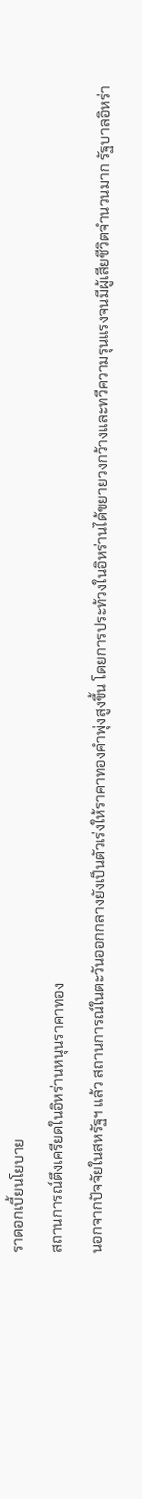ราดอกเบี้ยนโยบาย
สถานการณ์ตึงเครียดในอิหร่านหนุนราคาทอง
นอกจากปัจจัยในสหรัฐฯ แล้ว สถานการณ์ในตะวันออกกลางยังเป็นตัวเร่งให้ราคาทองคำพุ่งสูงขึ้น โดยการประท้วงในอิหร่านได้ขยายวงกว้างและทวีความรุนแรงจนมีผู้เสียชีวิตจำนวนมาก รัฐบาลอิหร่า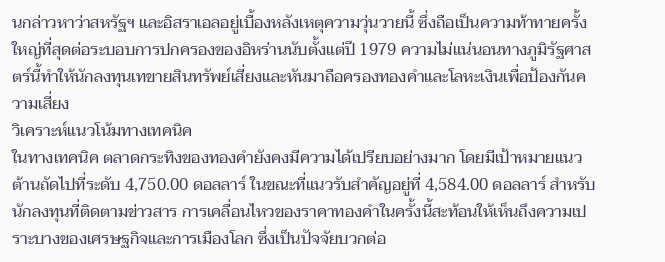นกล่าวหาว่าสหรัฐฯ และอิสราเอลอยู่เบื้องหลังเหตุความวุ่นวายนี้ ซึ่งถือเป็นความท้าทายครั้งใหญ่ที่สุดต่อระบอบการปกครองของอิหร่านนับตั้งแต่ปี 1979 ความไม่แน่นอนทางภูมิรัฐศาสตร์นี้ทำให้นักลงทุนเทขายสินทรัพย์เสี่ยงและหันมาถือครองทองคำและโลหะเงินเพื่อป้องกันความเสี่ยง
วิเคราะห์แนวโน้มทางเทคนิค
ในทางเทคนิค ตลาดกระทิงของทองคำยังคงมีความได้เปรียบอย่างมาก โดยมีเป้าหมายแนวต้านถัดไปที่ระดับ 4,750.00 ดอลลาร์ ในขณะที่แนวรับสำคัญอยู่ที่ 4,584.00 ดอลลาร์ สำหรับนักลงทุนที่ติดตามข่าวสาร การเคลื่อนไหวของราคาทองคำในครั้งนี้สะท้อนให้เห็นถึงความเปราะบางของเศรษฐกิจและการเมืองโลก ซึ่งเป็นปัจจัยบวกต่อ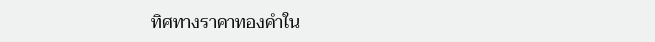ทิศทางราคาทองคำใน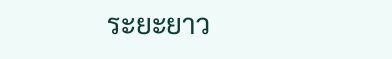ระยะยาว